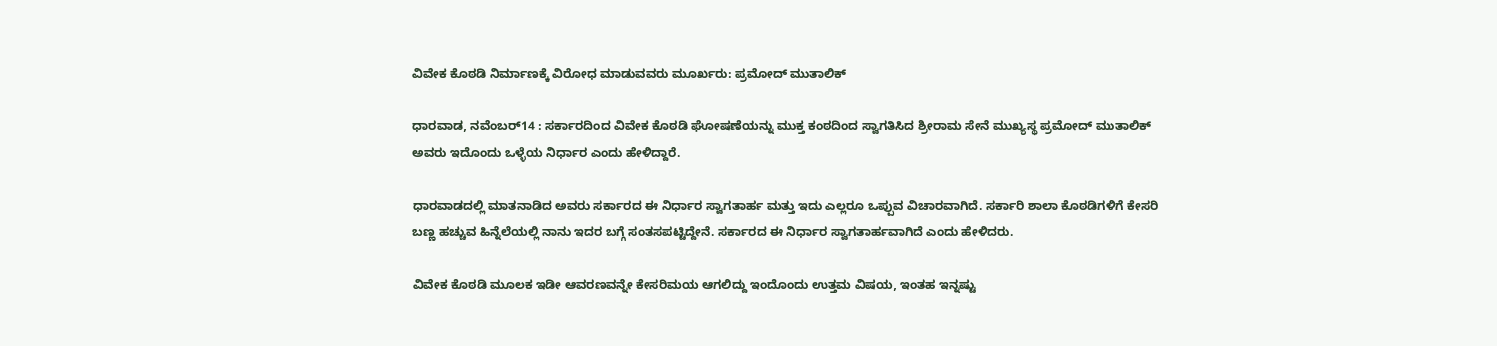ವಿವೇಕ ಕೊಠಡಿ ನಿರ್ಮಾಣಕ್ಕೆ ವಿರೋಧ ಮಾಡುವವರು ಮೂರ್ಖರು: ಪ್ರಮೋದ್ ಮುತಾಲಿಕ್‌

ಧಾರವಾಡ, ನವೆಂಬರ್‌14 : ಸರ್ಕಾರದಿಂದ ವಿವೇಕ ಕೊಠಡಿ ಘೋಷಣೆಯನ್ನು ಮುಕ್ತ ಕಂಠದಿಂದ ಸ್ವಾಗತಿಸಿದ ಶ್ರೀರಾಮ ಸೇನೆ ಮುಖ್ಯಸ್ಥ ಪ್ರಮೋದ್ ಮುತಾಲಿಕ್ ಅವರು ಇದೊಂದು ಒಳ್ಳೆಯ ನಿರ್ಧಾರ ಎಂದು ಹೇಳಿದ್ದಾರೆ.

ಧಾರವಾಡದಲ್ಲಿ ಮಾತನಾಡಿದ ಅವರು ಸರ್ಕಾರದ ಈ ನಿರ್ಧಾರ ಸ್ವಾಗತಾರ್ಹ ಮತ್ತು ಇದು ಎಲ್ಲರೂ ಒಪ್ಪುವ ವಿಚಾರವಾಗಿದೆ. ಸರ್ಕಾರಿ ಶಾಲಾ ಕೊಠಡಿಗಳಿಗೆ ಕೇಸರಿ ಬಣ್ಣ ಹಚ್ಚುವ ಹಿನ್ನೆಲೆಯಲ್ಲಿ ನಾನು ಇದರ ಬಗ್ಗೆ ಸಂತಸಪಟ್ಟಿದ್ದೇನೆ. ಸರ್ಕಾರದ ಈ ನಿರ್ಧಾರ ಸ್ವಾಗತಾರ್ಹವಾಗಿದೆ ಎಂದು ಹೇಳಿದರು.

ವಿವೇಕ ಕೊಠಡಿ ಮೂಲಕ ಇಡೀ ಆವರಣವನ್ನೇ ಕೇಸರಿಮಯ ಆಗಲಿದ್ದು ಇಂದೊಂದು ಉತ್ತಮ ವಿಷಯ, ಇಂತಹ ಇನ್ನಷ್ಟು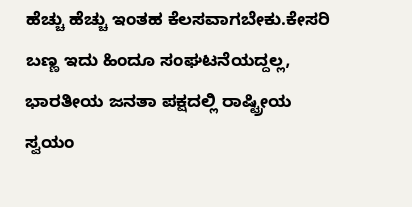ಹೆಚ್ಚು ಹೆಚ್ಚು ಇಂತಹ ಕೆಲಸವಾಗಬೇಕು.ಕೇಸರಿ ಬಣ್ಣ ಇದು ಹಿಂದೂ ಸಂಘಟನೆಯದ್ದಲ್ಲ, ಭಾರತೀಯ ಜನತಾ ಪಕ್ಷದಲ್ಲಿ ರಾಷ್ಟ್ರೀಯ ಸ್ವಯಂ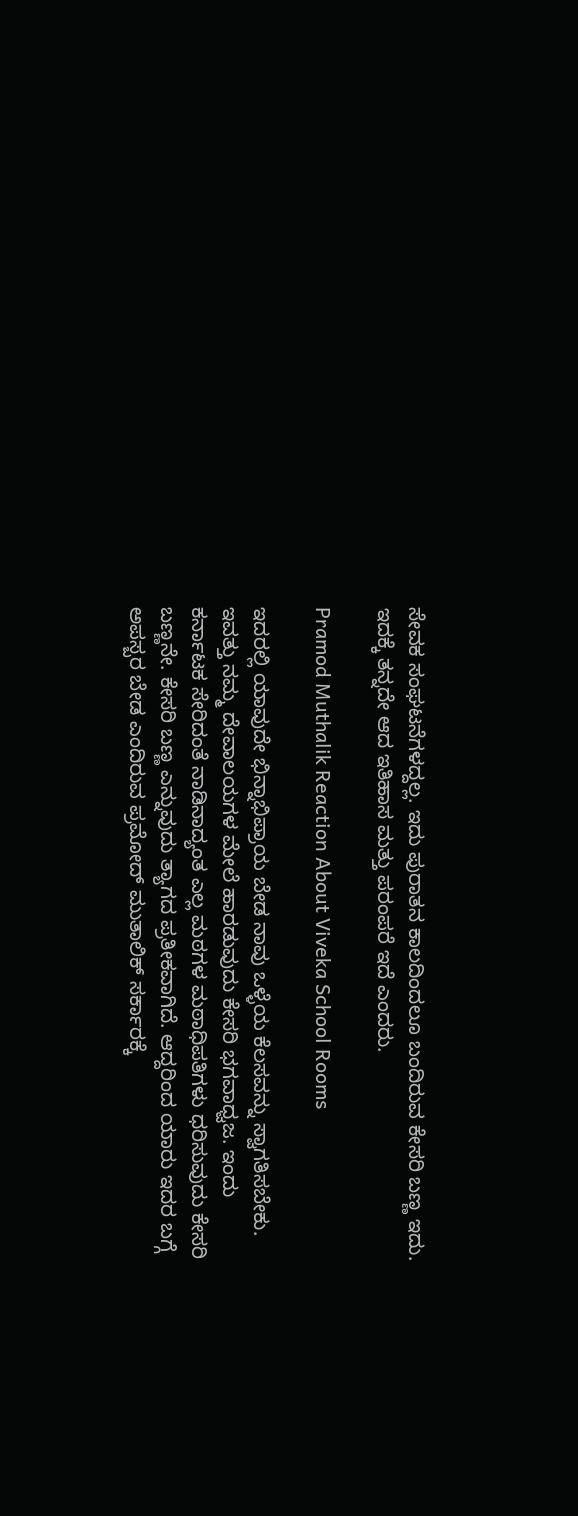ಸೇವಕ‌ ಸಂಘಟನೆಗಳದ್ದಲ್ಲ. ಇದು ಪುರಾತನ ಕಾಲದಿಂದಲೂ ಬಂದಿರುವ ಕೇಸರಿ ಬಣ್ಣ ಇದು. ಇದಕ್ಕೆ ತನ್ನದೇ ಆದ ಇತಿಹಾಸ ಮತ್ತು ಪರಂಪರೆ‌ ಇದೆ ಎಂದರು.

Pramod Muthalik Reaction About Viveka School Rooms

ಇದರಲ್ಲಿ ಯಾವುದೇ ಭಿನ್ನಾಭಿಪ್ರಾಯ ಬೇಡ ನಾವು ಒಳ್ಳೆಯ ಕೆಲಸವನ್ನು ಸ್ವಾಗತಿಸಬೇಕು. ಇವತ್ತು ನಮ್ಮ ದೇವಾಲಯಗಳ ಮೇಲೆ ಹಾರಡುವುದು ಕೇಸರಿ ಭಗವಾಧ್ವಜ. ಇಂದು ಕರ್ನಾಟಕ ಸೇರಿದಂತೆ ನಾಡಿನಾದ್ಯಂತ ಎಲ್ಲ ಮಠಗಳ ಮಠಾಧಿಪತಿಗಳು ಧರಿಸುವುದು ಕೇಸರಿ ಬಣ್ಣನೇ. ಕೇಸರಿ ಬಣ್ಣ ಎನ್ನುವುದು ತ್ಯಾಗದ ಪ್ರತೀಕವಾಗಿದೆ. ಆದ್ದರಿಂದ‌ ಯಾರು ಇದರ ಬಗ್ಗೆ ಅಪಸ್ಬರ ಬೇಡ ಎಂದಿರುವ ಪ್ರಮೋದ್ ಮುತಾಲಿಕ್ ಸರ್ಕಾರಕ್ಕೆ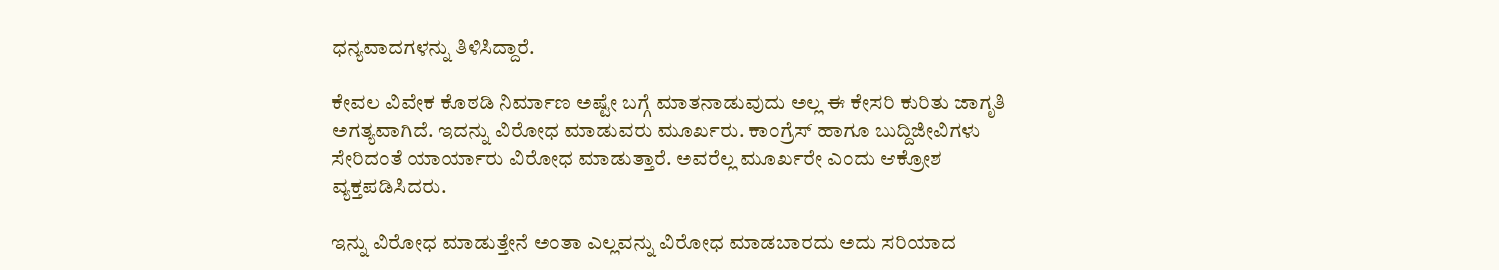ಧನ್ಯವಾದಗಳನ್ನು ತಿಳಿಸಿದ್ದಾರೆ.

ಕೇವಲ ವಿವೇಕ ಕೊಠಡಿ ನಿರ್ಮಾಣ ಅಷ್ಟೇ ಬಗ್ಗೆ ಮಾತನಾಡುವುದು ಅಲ್ಲ ಈ ಕೇಸರಿ ಕುರಿತು ಜಾಗೃತಿ ಅಗತ್ಯವಾಗಿದೆ. ಇದನ್ನು ವಿರೋಧ ಮಾಡುವರು ಮೂರ್ಖರು. ಕಾಂಗ್ರೆಸ್ ಹಾಗೂ ಬುದ್ದಿಜೀವಿಗಳು ಸೇರಿದಂತೆ ಯಾರ್ಯಾರು ವಿರೋಧ ಮಾಡುತ್ತಾರೆ. ಅವರೆಲ್ಲ ಮೂರ್ಖರೇ ಎಂದು ಆಕ್ರೋಶ ವ್ಯಕ್ತಪಡಿಸಿದರು.

ಇನ್ನು ವಿರೋಧ ಮಾಡುತ್ತೇನೆ ಅಂತಾ ಎಲ್ಲವನ್ನು ವಿರೋಧ ಮಾಡಬಾರದು ಅದು ಸರಿಯಾದ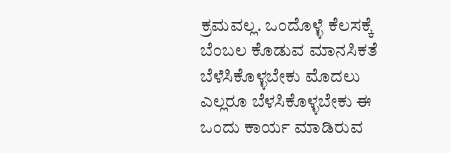ಕ್ರಮವಲ್ಲ. ಒಂದೊಳ್ಳೆ ಕೆಲಸಕ್ಕೆ ಬೆಂಬಲ ಕೊಡುವ ಮಾನಸಿಕತೆ ಬೆಳೆಸಿಕೊಳ್ಳಬೇಕು ಮೊದಲು ಎಲ್ಲರೂ ಬೆಳಸಿಕೊಳ್ಳಬೇಕು ‌ಈ ಒಂದು ಕಾರ್ಯ ಮಾಡಿರುವ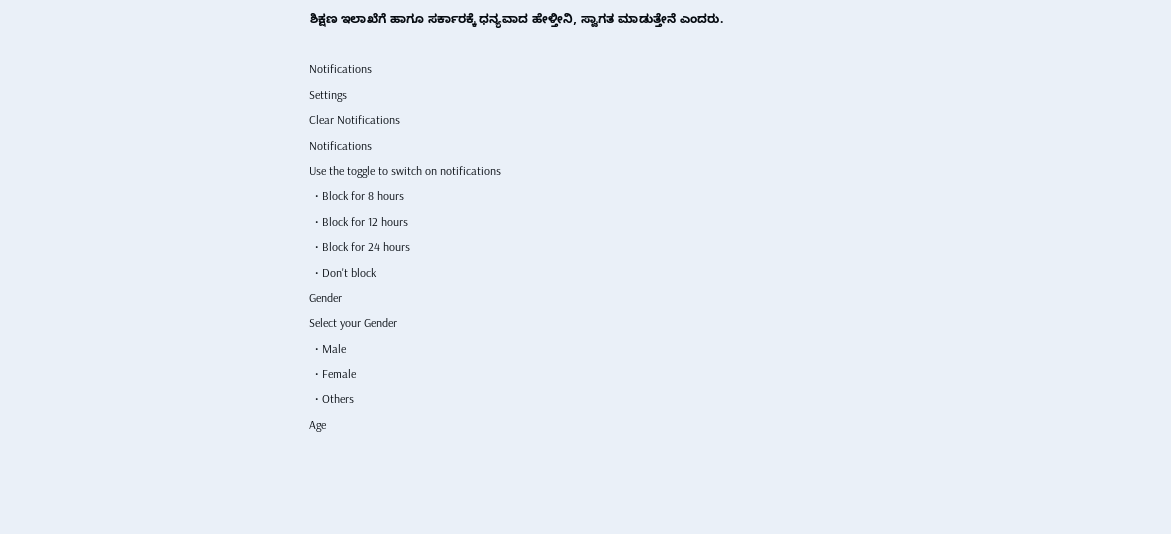ಶಿಕ್ಷಣ ಇಲಾಖೆಗೆ ಹಾಗೂ ಸರ್ಕಾರಕ್ಕೆ ಧನ್ಯವಾದ ಹೇಳ್ತೀನಿ, ಸ್ವಾಗತ ಮಾಡುತ್ತೇನೆ ಎಂದರು.

Notifications
Settings
Clear Notifications
Notifications
Use the toggle to switch on notifications
  • Block for 8 hours
  • Block for 12 hours
  • Block for 24 hours
  • Don't block
Gender
Select your Gender
  • Male
  • Female
  • Others
Age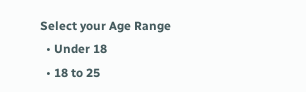Select your Age Range
  • Under 18
  • 18 to 25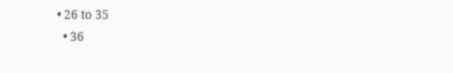• 26 to 35
  • 36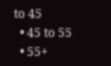to 45
  • 45 to 55
  • 55+